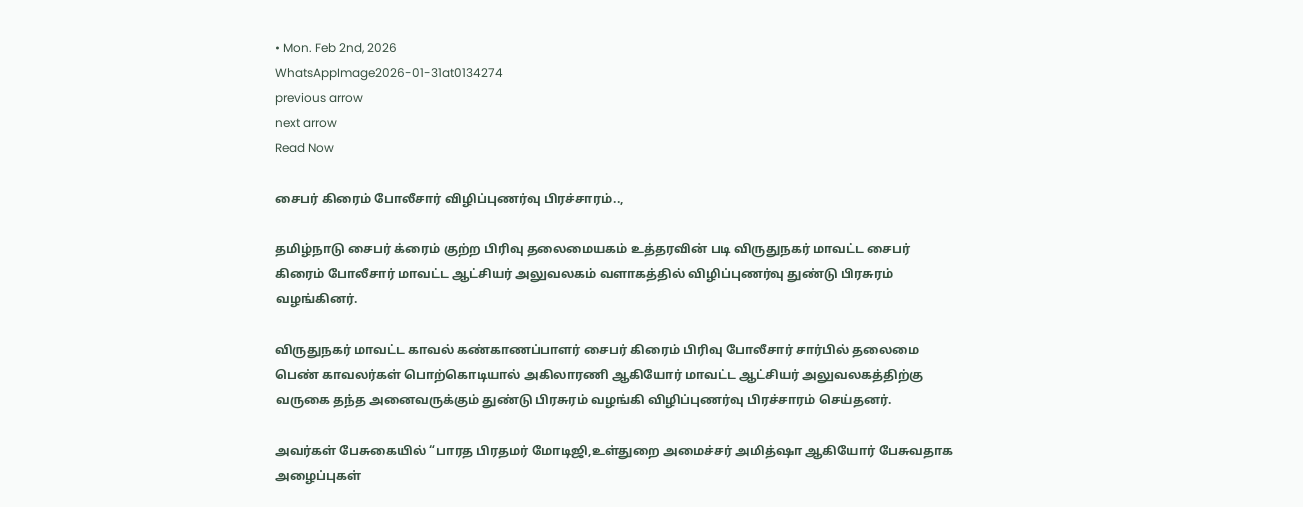• Mon. Feb 2nd, 2026
WhatsAppImage2026-01-31at0134274
previous arrow
next arrow
Read Now

சைபர் கிரைம் போலீசார் விழிப்புணர்வு பிரச்சாரம்..,

தமிழ்நாடு சைபர் க்ரைம் குற்ற பிரிவு தலைமையகம் உத்தரவின் படி விருதுநகர் மாவட்ட சைபர் கிரைம் போலீசார் மாவட்ட ஆட்சியர் அலுவலகம் வளாகத்தில் விழிப்புணர்வு துண்டு பிரசுரம் வழங்கினர்.

விருதுநகர் மாவட்ட காவல் கண்காணப்பாளர் சைபர் கிரைம் பிரிவு போலீசார் சார்பில் தலைமை பெண் காவலர்கள் பொற்கொடியால் அகிலாரணி ஆகியோர் மாவட்ட ஆட்சியர் அலுவலகத்திற்கு வருகை தந்த அனைவருக்கும் துண்டு பிரசுரம் வழங்கி விழிப்புணர்வு பிரச்சாரம் செய்தனர்.

அவர்கள் பேசுகையில் “பாரத பிரதமர் மோடிஜி,உள்துறை அமைச்சர் அமித்ஷா ஆகியோர் பேசுவதாக அழைப்புகள்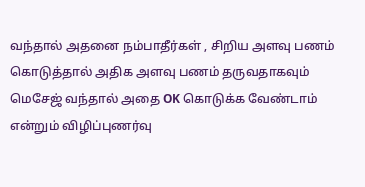வந்தால் அதனை நம்பாதீர்கள் , சிறிய அளவு பணம் கொடுத்தால் அதிக அளவு பணம் தருவதாகவும் மெசேஜ் வந்தால் அதை OK கொடுக்க வேண்டாம் என்றும் விழிப்புணர்வு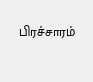பிரச்சாரம்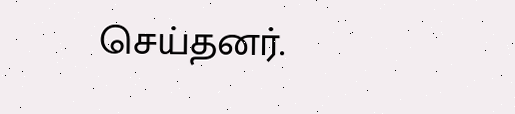செய்தனர்.